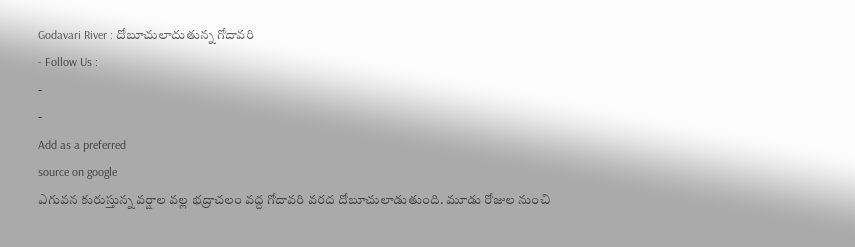Godavari River : దోబూచులాదుతున్న గోదావరి
- Follow Us :
-
-
Add as a preferred
source on google
ఎగువన కురుస్తున్న వర్షాల వల్ల భద్రాచలం వద్ద గోదావరి వరద దోబూచులాడుతుంది. మూడు రోజుల నుంచి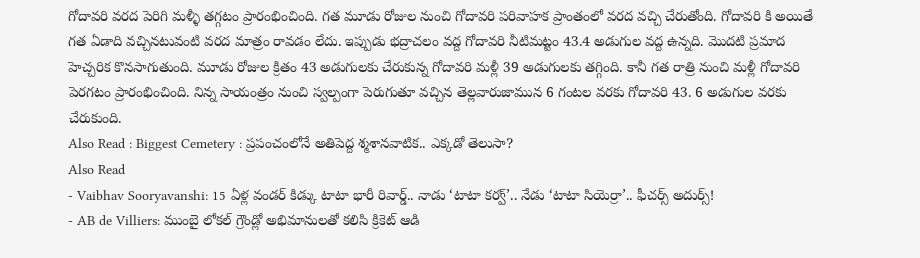గోదావరి వరద పెరిగి మళ్ళీ తగ్గటం ప్రారంభించింది. గత మూడు రోజుల నుంచి గోదావరి పరివాహక ప్రాంతంలో వరద వచ్చి చేరుతోంది. గోదావరి కి అయితే గత ఏడాది వచ్చినటువంటి వరద మాత్రం రావడం లేదు. ఇప్పుడు భద్రాచలం వద్ద గోదావరి నీటిమట్టం 43.4 అడుగుల వద్ద ఉన్నది. మొదటి ప్రమాద హెచ్చరిక కొనసాగుతుంది. మూడు రోజుల క్రితం 43 అడుగులకు చేరుకున్న గోదావరి మళ్లీ 39 అడుగులకు తగ్గింది. కానీ గత రాత్రి నుంచి మళ్లీ గోదావరి పెరగటం ప్రారంభించింది. నిన్న సాయంత్రం నుంచి స్వల్పంగా పెరుగుతూ వచ్చిన తెల్లవారుజామున 6 గంటల వరకు గోదావరి 43. 6 అడుగుల వరకు చేరుకుంది.
Also Read : Biggest Cemetery : ప్రపంచంలోనే అతిపెద్ద శ్మశానవాటిక.. ఎక్కడో తెలుసా?
Also Read
- Vaibhav Sooryavanshi: 15 ఏళ్ల వండర్ కిడ్కు టాటా భారీ రివార్డ్.. నాడు ‘టాటా కర్వ్’.. నేడు ‘టాటా సియెర్రా’.. ఫీచర్స్ అదుర్స్!
- AB de Villiers: ముంబై లోకల్ గ్రౌండ్లో అభిమానులతో కలిసి క్రికెట్ ఆడి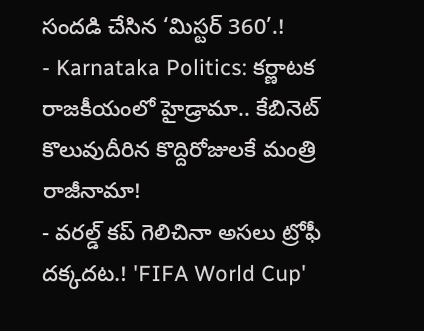సందడి చేసిన ‘మిస్టర్ 360’.!
- Karnataka Politics: కర్ణాటక రాజకీయంలో హైడ్రామా.. కేబినెట్ కొలువుదీరిన కొద్దిరోజులకే మంత్రి రాజీనామా!
- వరల్డ్ కప్ గెలిచినా అసలు ట్రోఫీ దక్కదట.! 'FIFA World Cup'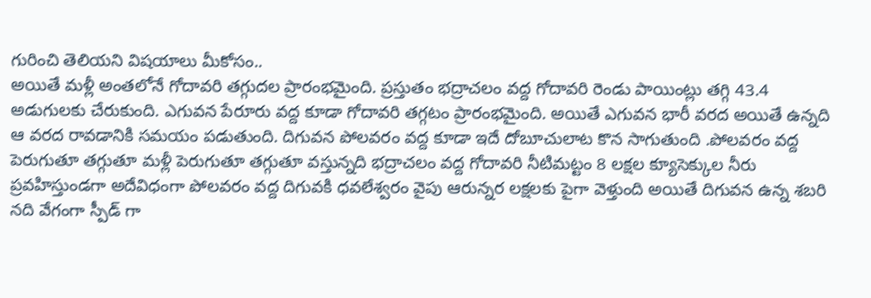గురించి తెలియని విషయాలు మీకోసం..
అయితే మళ్లీ అంతలోనే గోదావరి తగ్గుదల ప్రారంభమైంది. ప్రస్తుతం భద్రాచలం వద్ద గోదావరి రెండు పాయింట్లు తగ్గి 43.4 అడుగులకు చేరుకుంది. ఎగువన పేరూరు వద్ద కూడా గోదావరి తగ్గటం ప్రారంభమైంది. అయితే ఎగువన భారీ వరద అయితే ఉన్నది ఆ వరద రావడానికి సమయం పడుతుంది. దిగువన పోలవరం వద్ద కూడా ఇదే దోబూచులాట కొన సాగుతుంది .పోలవరం వద్ద పెరుగుతూ తగ్గుతూ మళ్లీ పెరుగుతూ తగ్గుతూ వస్తున్నది భద్రాచలం వద్ద గోదావరి నీటిమట్టం 8 లక్షల క్యూసెక్కుల నీరు ప్రవహిస్తుండగా అదేవిధంగా పోలవరం వద్ద దిగువకి ధవలేశ్వరం వైపు ఆరున్నర లక్షలకు పైగా వెళ్తుంది అయితే దిగువన ఉన్న శబరి నది వేగంగా స్పీడ్ గా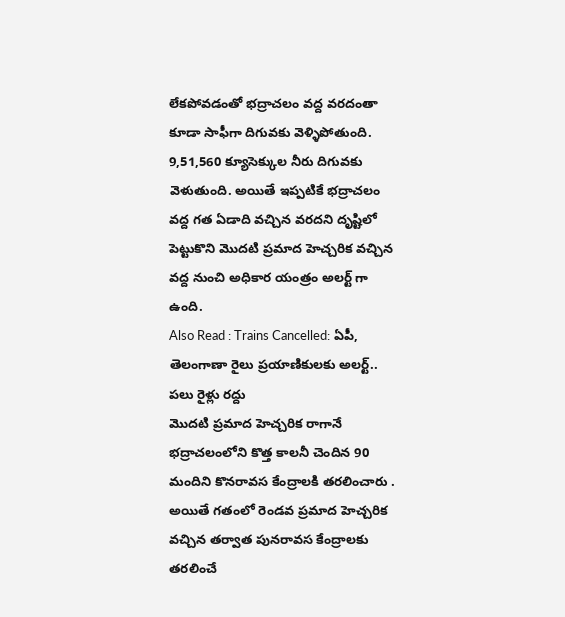లేకపోవడంతో భద్రాచలం వద్ద వరదంతా కూడా సాఫీగా దిగువకు వెళ్ళిపోతుంది. 9,51,560 క్యూసెక్కుల నీరు దిగువకు వెళుతుంది. అయితే ఇప్పటికే భద్రాచలం వద్ద గత ఏడాది వచ్చిన వరదని దృష్టిలో పెట్టుకొని మొదటి ప్రమాద హెచ్చరిక వచ్చిన వద్ద నుంచి అధికార యంత్రం అలర్ట్ గా ఉంది.
Also Read : Trains Cancelled: ఏపీ, తెలంగాణా రైలు ప్రయాణికులకు అలర్ట్.. పలు రైళ్లు రద్దు
మొదటి ప్రమాద హెచ్చరిక రాగానే భద్రాచలంలోని కొత్త కాలనీ చెందిన 90 మందిని కొనరావస కేంద్రాలకి తరలించారు . అయితే గతంలో రెండవ ప్రమాద హెచ్చరిక వచ్చిన తర్వాత పునరావస కేంద్రాలకు తరలించే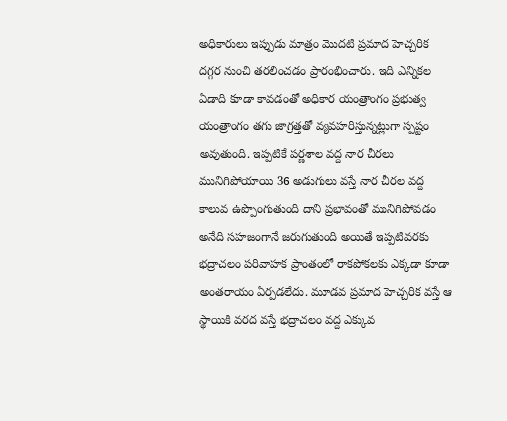అధికారులు ఇప్పుడు మాత్రం మొదటి ప్రమాద హెచ్చరిక దగ్గర నుంచి తరలించడం ప్రారంభించారు. ఇది ఎన్నికల ఏడాది కూడా కావడంతో అధికార యంత్రాంగం ప్రభుత్వ యంత్రాంగం తగు జాగ్రత్తతో వ్యవహరిస్తున్నట్లుగా స్పష్టం అవుతుంది. ఇప్పటికే పర్ణశాల వద్ద నార చీరలు మునిగిపోయాయి 36 అడుగులు వస్తే నార చీరల వద్ద కాలువ ఉప్పొంగుతుంది దాని ప్రభావంతో మునిగిపోవడం అనేది సహజంగానే జరుగుతుంది అయితే ఇప్పటివరకు భద్రాచలం పరివాహక ప్రాంతంలో రాకపోకలకు ఎక్కడా కూడా అంతరాయం ఏర్పడలేదు. మూడవ ప్రమాద హెచ్చరిక వస్తే ఆ స్థాయికి వరద వస్తే భద్రాచలం వద్ద ఎక్కువ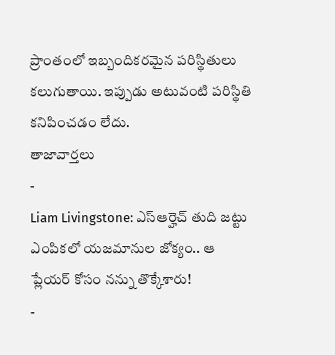ప్రాంతంలో ఇబ్బందికరమైన పరిస్థితులు కలుగుతాయి. ఇప్పుడు అటువంటి పరిస్థితి కనిపించడం లేదు.
తాజావార్తలు
-
Liam Livingstone: ఎస్ఆర్హెచ్ తుది జట్టు ఎంపికలో యజమానుల జోక్యం.. ఆ ప్లేయర్ కోసం నన్ను తొక్కేశారు!
-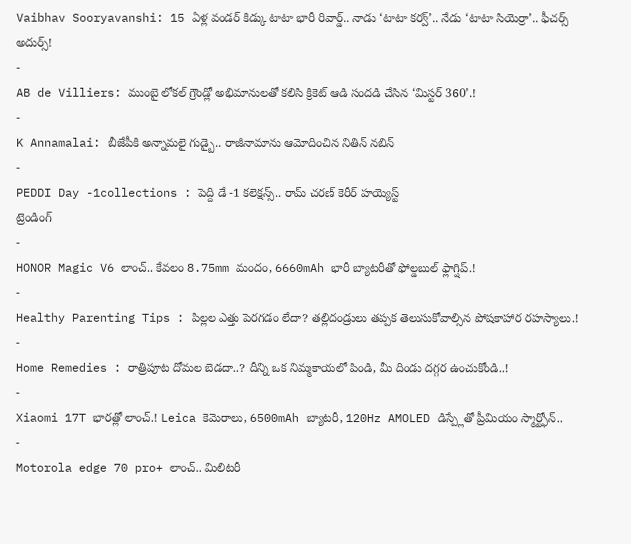Vaibhav Sooryavanshi: 15 ఏళ్ల వండర్ కిడ్కు టాటా భారీ రివార్డ్.. నాడు ‘టాటా కర్వ్’.. నేడు ‘టాటా సియెర్రా’.. ఫీచర్స్ అదుర్స్!
-
AB de Villiers: ముంబై లోకల్ గ్రౌండ్లో అభిమానులతో కలిసి క్రికెట్ ఆడి సందడి చేసిన ‘మిస్టర్ 360’.!
-
K Annamalai: బీజేపీకి అన్నామలై గుడ్బై.. రాజీనామాను ఆమోదించిన నితిన్ నబిన్
-
PEDDI Day -1collections : పెద్ది డే -1 కలెక్షన్స్.. రామ్ చరణ్ కెరీర్ హయ్యెస్ట్
ట్రెండింగ్
-
HONOR Magic V6 లాంచ్.. కేవలం 8.75mm మందం, 6660mAh భారీ బ్యాటరీతో ఫోల్డబుల్ ఫ్లాగ్షిప్.!
-
Healthy Parenting Tips : పిల్లల ఎత్తు పెరగడం లేదా? తల్లిదండ్రులు తప్పక తెలుసుకోవాల్సిన పోషకాహార రహస్యాలు.!
-
Home Remedies : రాత్రిపూట దోమల బెడదా..? దీన్ని ఒక నిమ్మకాయలో పిండి, మీ దిండు దగ్గర ఉంచుకోండి..!
-
Xiaomi 17T భారత్లో లాంచ్.! Leica కెమెరాలు, 6500mAh బ్యాటరీ, 120Hz AMOLED డిస్ప్లేతో ప్రీమియం స్మార్ట్ఫోన్..
-
Motorola edge 70 pro+ లాంచ్.. మిలిటరీ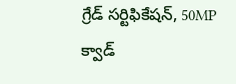గ్రేడ్ సర్టిఫికేషన్, 50MP క్వాడ్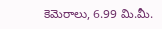కెమెరాలు, 6.99 మి.మీ.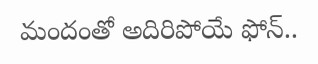మందంతో అదిరిపోయే ఫోన్..